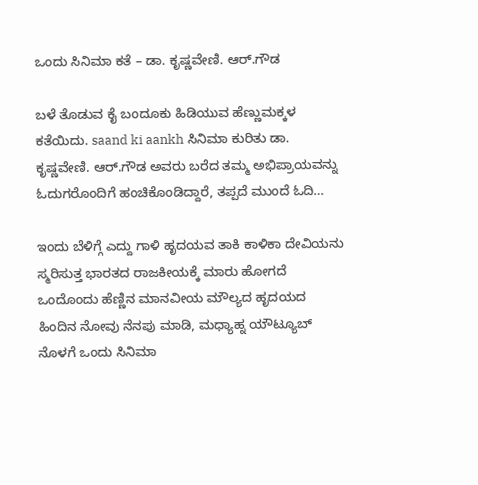ಒಂದು ಸಿನಿಮಾ ಕತೆ – ಡಾ. ಕೃಷ್ಣವೇಣಿ. ಆರ್.ಗೌಡ

ಬಳೆ ತೊಡುವ ಕೈ ಬಂದೂಕು ಹಿಡಿಯುವ ಹೆಣ್ಣುಮಕ್ಕಳ ಕತೆಯಿದು. saand ki aankh ಸಿನಿಮಾ ಕುರಿತು ಡಾ. ಕೃಷ್ಣವೇಣಿ. ಆರ್.ಗೌಡ ಅವರು ಬರೆದ ತಮ್ಮ ಅಭಿಪ್ರಾಯವನ್ನು ಓದುಗರೊಂದಿಗೆ ಹಂಚಿಕೊಂಡಿದ್ದಾರೆ, ತಪ್ಪದೆ ಮುಂದೆ ಓದಿ…

ಇಂದು ಬೆಳಿಗ್ಗೆ ಎದ್ದು ಗಾಳಿ ಹೃದಯವ ತಾಕಿ ಕಾಳಿಕಾ ದೇವಿಯನು ಸ್ಮರಿಸುತ್ತ ಭಾರತದ ರಾಜಕೀಯಕ್ಕೆ ಮಾರು ಹೋಗದೆ ಒಂದೊಂದು ಹೆಣ್ಣಿನ ಮಾನವೀಯ ಮೌಲ್ಯದ ಹೃದಯದ ಹಿಂದಿನ ನೋವು ನೆನಪು ಮಾಡಿ, ಮಧ್ಯಾಹ್ನ ಯೌಟ್ಯೂಬ್ ನೊಳಗೆ ಒಂದು ಸಿನಿಮಾ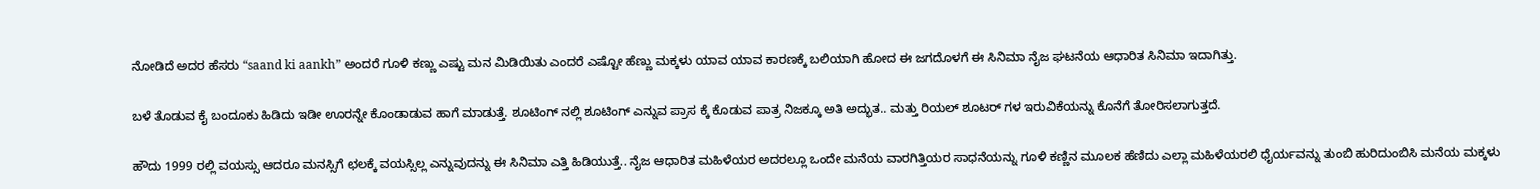ನೋಡಿದೆ ಅದರ ಹೆಸರು “saand ki aankh” ಅಂದರೆ ಗೂಳಿ ಕಣ್ಣು ಎಷ್ಟು ಮನ ಮಿಡಿಯಿತು ಎಂದರೆ ಎಷ್ಟೋ ಹೆಣ್ಣು ಮಕ್ಕಳು ಯಾವ ಯಾವ ಕಾರಣಕ್ಕೆ ಬಲಿಯಾಗಿ ಹೋದ ಈ ಜಗದೊಳಗೆ ಈ ಸಿನಿಮಾ ನೈಜ ಘಟನೆಯ ಆಧಾರಿತ ಸಿನಿಮಾ ಇದಾಗಿತ್ತು.

ಬಳೆ ತೊಡುವ ಕೈ ಬಂದೂಕು ಹಿಡಿದು ಇಡೀ ಊರನ್ನೇ ಕೊಂಡಾಡುವ ಹಾಗೆ ಮಾಡುತ್ತೆ. ಶೂಟಿಂಗ್ ನಲ್ಲಿ ಶೂಟಿಂಗ್ ಎನ್ನುವ ಪ್ರಾಸ ಕ್ಕೆ ಕೊಡುವ ಪಾತ್ರ ನಿಜಕ್ಕೂ ಅತಿ ಅದ್ಭುತ.. ಮತ್ತು ರಿಯಲ್ ಶೂಟರ್ ಗಳ ಇರುವಿಕೆಯನ್ನು ಕೊನೆಗೆ ತೋರಿಸಲಾಗುತ್ತದೆ.

ಹೌದು 1999 ರಲ್ಲಿ ವಯಸ್ಸು ಆದರೂ ಮನಸ್ಸಿಗೆ ಛಲಕ್ಕೆ ವಯಸ್ಸಿಲ್ಲ ಎನ್ನುವುದನ್ನು ಈ ಸಿನಿಮಾ ಎತ್ತಿ ಹಿಡಿಯುತ್ತೆ.. ನೈಜ ಆಧಾರಿತ ಮಹಿಳೆಯರ ಅದರಲ್ಲೂ ಒಂದೇ ಮನೆಯ ವಾರಗಿತ್ತಿಯರ ಸಾಧನೆಯನ್ನು ಗೂಳಿ ಕಣ್ಣಿನ ಮೂಲಕ ಹೆಣಿದು ಎಲ್ಲಾ ಮಹಿಳೆಯರಲಿ ಧೈರ್ಯವನ್ನು ತುಂಬಿ ಹುರಿದುಂಬಿಸಿ ಮನೆಯ ಮಕ್ಕಳು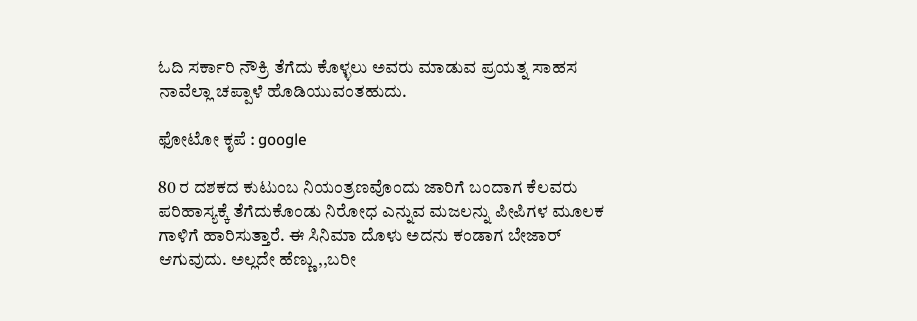ಓದಿ ಸರ್ಕಾರಿ ನೌಕ್ರಿ ತೆಗೆದು ಕೊಳ್ಳಲು ಅವರು ಮಾಡುವ ಪ್ರಯತ್ನ ಸಾಹಸ ನಾವೆಲ್ಲಾ ಚಪ್ಪಾಳೆ ಹೊಡಿಯುವಂತಹುದು.

ಫೋಟೋ ಕೃಪೆ : google

80 ರ ದಶಕದ ಕುಟುಂಬ ನಿಯಂತ್ರಣವೊಂದು ಜಾರಿಗೆ ಬಂದಾಗ ಕೆಲವರು ಪರಿಹಾಸ್ಯಕ್ಕೆ ತೆಗೆದುಕೊಂಡು ನಿರೋಧ ಎನ್ನುವ ಮಜಲನ್ನು ಪೀಪಿಗಳ ಮೂಲಕ ಗಾಳಿಗೆ ಹಾರಿಸುತ್ತಾರೆ. ಈ ಸಿನಿಮಾ ದೊಳು ಅದನು ಕಂಡಾಗ ಬೇಜಾರ್ ಆಗುವುದು. ಅಲ್ಲದೇ ಹೆಣ್ಣು,,ಬರೀ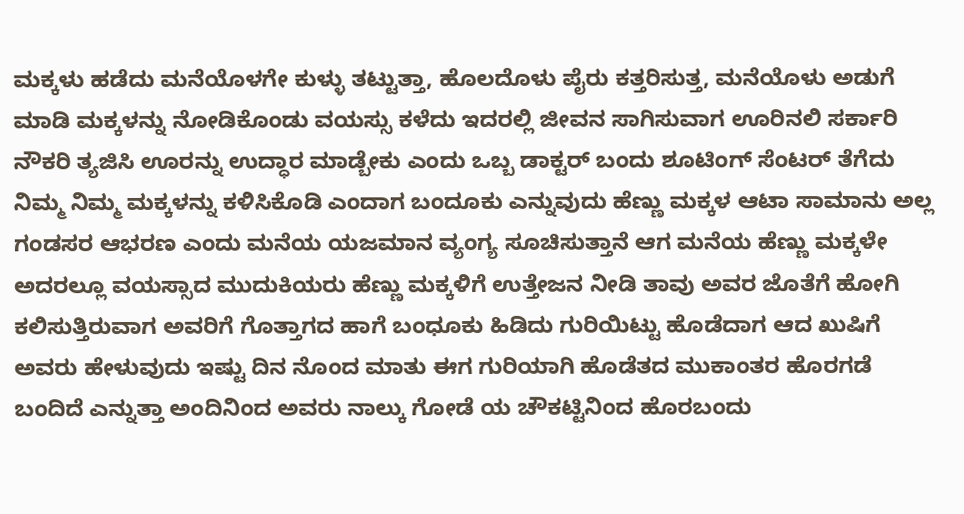ಮಕ್ಕಳು ಹಡೆದು ಮನೆಯೊಳಗೇ ಕುಳ್ಳು ತಟ್ಟುತ್ತಾ, ಹೊಲದೊಳು ಪೈರು ಕತ್ತರಿಸುತ್ತ, ಮನೆಯೊಳು ಅಡುಗೆ ಮಾಡಿ ಮಕ್ಕಳನ್ನು ನೋಡಿಕೊಂಡು ವಯಸ್ಸು ಕಳೆದು ಇದರಲ್ಲಿ ಜೀವನ ಸಾಗಿಸುವಾಗ ಊರಿನಲಿ ಸರ್ಕಾರಿ ನೌಕರಿ ತ್ಯಜಿಸಿ ಊರನ್ನು ಉದ್ಧಾರ ಮಾಡ್ಬೇಕು ಎಂದು ಒಬ್ಬ ಡಾಕ್ಟರ್ ಬಂದು ಶೂಟಿಂಗ್ ಸೆಂಟರ್ ತೆಗೆದು ನಿಮ್ಮ ನಿಮ್ಮ ಮಕ್ಕಳನ್ನು ಕಳಿಸಿಕೊಡಿ ಎಂದಾಗ ಬಂದೂಕು ಎನ್ನುವುದು ಹೆಣ್ಣು ಮಕ್ಕಳ ಆಟಾ ಸಾಮಾನು ಅಲ್ಲ ಗಂಡಸರ ಆಭರಣ ಎಂದು ಮನೆಯ ಯಜಮಾನ ವ್ಯಂಗ್ಯ ಸೂಚಿಸುತ್ತಾನೆ ಆಗ ಮನೆಯ ಹೆಣ್ಣು ಮಕ್ಕಳೇ ಅದರಲ್ಲೂ ವಯಸ್ಸಾದ ಮುದುಕಿಯರು ಹೆಣ್ಣು ಮಕ್ಕಳಿಗೆ ಉತ್ತೇಜನ ನೀಡಿ ತಾವು ಅವರ ಜೊತೆಗೆ ಹೋಗಿ ಕಲಿಸುತ್ತಿರುವಾಗ ಅವರಿಗೆ ಗೊತ್ತಾಗದ ಹಾಗೆ ಬಂಧೂಕು ಹಿಡಿದು ಗುರಿಯಿಟ್ಟು ಹೊಡೆದಾಗ ಆದ ಖುಷಿಗೆ ಅವರು ಹೇಳುವುದು ಇಷ್ಟು ದಿನ ನೊಂದ ಮಾತು ಈಗ ಗುರಿಯಾಗಿ ಹೊಡೆತದ ಮುಕಾಂತರ ಹೊರಗಡೆ ಬಂದಿದೆ ಎನ್ನುತ್ತಾ ಅಂದಿನಿಂದ ಅವರು ನಾಲ್ಕು ಗೋಡೆ ಯ ಚೌಕಟ್ಟಿನಿಂದ ಹೊರಬಂದು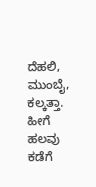ದೆಹಲಿ, ಮುಂಬೈ, ಕಲ್ಕತ್ತಾ. ಹೀಗೆ ಹಲವು ಕಡೆಗೆ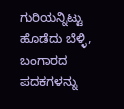ಗುರಿಯನ್ನಿಟ್ಟು ಹೊಡೆದು ಬೆಳ್ಳಿ, ಬಂಗಾರದ ಪದಕಗಳನ್ನು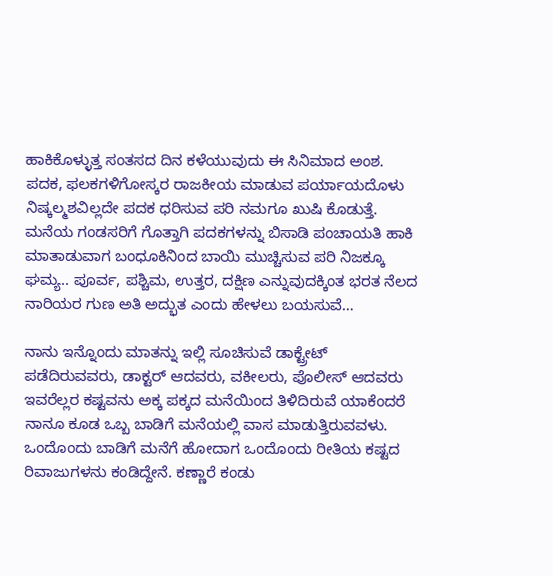ಹಾಕಿಕೊಳ್ಳುತ್ತ ಸಂತಸದ ದಿನ ಕಳೆಯುವುದು ಈ ಸಿನಿಮಾದ ಅಂಶ. ಪದಕ, ಫಲಕಗಳಿಗೋಸ್ಕರ ರಾಜಕೀಯ ಮಾಡುವ ಪರ್ಯಾಯದೊಳು ನಿಷ್ಕಲ್ಮಶವಿಲ್ಲದೇ ಪದಕ ಧರಿಸುವ ಪರಿ ನಮಗೂ ಖುಷಿ ಕೊಡುತ್ತೆ. ಮನೆಯ ಗಂಡಸರಿಗೆ ಗೊತ್ತಾಗಿ ಪದಕಗಳನ್ನು ಬಿಸಾಡಿ ಪಂಚಾಯತಿ ಹಾಕಿ ಮಾತಾಡುವಾಗ ಬಂಧೂಕಿನಿಂದ ಬಾಯಿ ಮುಚ್ಚಿಸುವ ಪರಿ ನಿಜಕ್ಕೂ ಘಮ್ಯ.. ಪೂರ್ವ, ಪಶ್ಚಿಮ, ಉತ್ತರ, ದಕ್ಷಿಣ ಎನ್ನುವುದಕ್ಕಿಂತ ಭರತ ನೆಲದ ನಾರಿಯರ ಗುಣ ಅತಿ ಅದ್ಭುತ ಎಂದು ಹೇಳಲು ಬಯಸುವೆ…

ನಾನು ಇನ್ನೊಂದು ಮಾತನ್ನು ಇಲ್ಲಿ ಸೂಚಿಸುವೆ ಡಾಕ್ಟ್ರೇಟ್ ಪಡೆದಿರುವವರು, ಡಾಕ್ಟರ್ ಆದವರು, ವಕೀಲರು, ಪೊಲೀಸ್ ಆದವರು ಇವರೆಲ್ಲರ ಕಷ್ಟವನು ಅಕ್ಕ ಪಕ್ಕದ ಮನೆಯಿಂದ ತಿಳಿದಿರುವೆ ಯಾಕೆಂದರೆ ನಾನೂ ಕೂಡ ಒಬ್ಬ ಬಾಡಿಗೆ ಮನೆಯಲ್ಲಿ ವಾಸ ಮಾಡುತ್ತಿರುವವಳು. ಒಂದೊಂದು ಬಾಡಿಗೆ ಮನೆಗೆ ಹೋದಾಗ ಒಂದೊಂದು ರೀತಿಯ ಕಷ್ಟದ ರಿವಾಜುಗಳನು ಕಂಡಿದ್ದೇನೆ. ಕಣ್ಣಾರೆ ಕಂಡು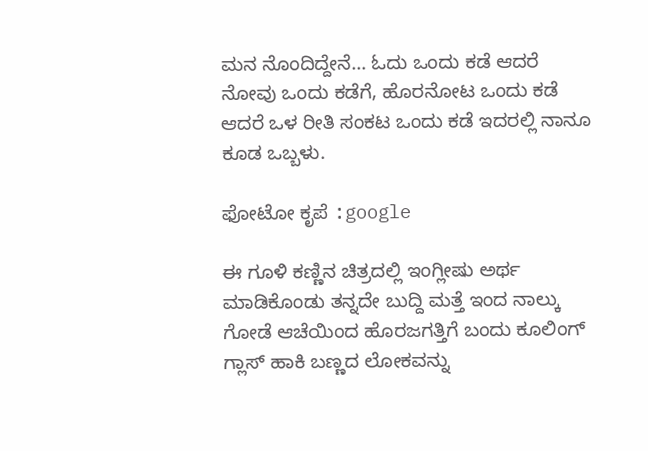ಮನ ನೊಂದಿದ್ದೇನೆ… ಓದು ಒಂದು ಕಡೆ ಆದರೆ ನೋವು ಒಂದು ಕಡೆಗೆ, ಹೊರನೋಟ ಒಂದು ಕಡೆ ಆದರೆ ಒಳ ರೀತಿ ಸಂಕಟ ಒಂದು ಕಡೆ ಇದರಲ್ಲಿ ನಾನೂ ಕೂಡ ಒಬ್ಬಳು.

ಫೋಟೋ ಕೃಪೆ :google

ಈ ಗೂಳಿ ಕಣ್ಣಿನ ಚಿತ್ರದಲ್ಲಿ ಇಂಗ್ಲೀಷು ಅರ್ಥ ಮಾಡಿಕೊಂಡು ತನ್ನದೇ ಬುದ್ದಿ ಮತ್ತೆ ಇಂದ ನಾಲ್ಕು ಗೋಡೆ ಆಚೆಯಿಂದ ಹೊರಜಗತ್ತಿಗೆ ಬಂದು ಕೂಲಿಂಗ್ ಗ್ಲಾಸ್ ಹಾಕಿ ಬಣ್ಣದ ಲೋಕವನ್ನು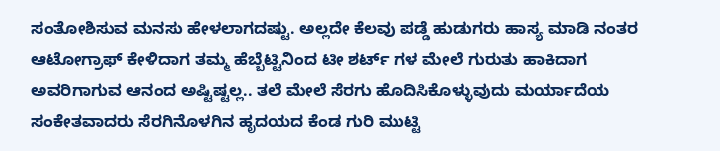ಸಂತೋಶಿಸುವ ಮನಸು ಹೇಳಲಾಗದಷ್ಟು. ಅಲ್ಲದೇ ಕೆಲವು ಪಡ್ಡೆ ಹುಡುಗರು ಹಾಸ್ಯ ಮಾಡಿ ನಂತರ ಆಟೋಗ್ರಾಫ್ ಕೇಳಿದಾಗ ತಮ್ಮ ಹೆಬ್ಬೆಟ್ಟಿನಿಂದ ಟೀ ಶರ್ಟ್ ಗಳ ಮೇಲೆ ಗುರುತು ಹಾಕಿದಾಗ ಅವರಿಗಾಗುವ ಆನಂದ ಅಷ್ಟಿಷ್ಟಲ್ಲ.. ತಲೆ ಮೇಲೆ ಸೆರಗು ಹೊದಿಸಿಕೊಳ್ಳುವುದು ಮರ್ಯಾದೆಯ ಸಂಕೇತವಾದರು ಸೆರಗಿನೊಳಗಿನ ಹೃದಯದ ಕೆಂಡ ಗುರಿ ಮುಟ್ಟಿ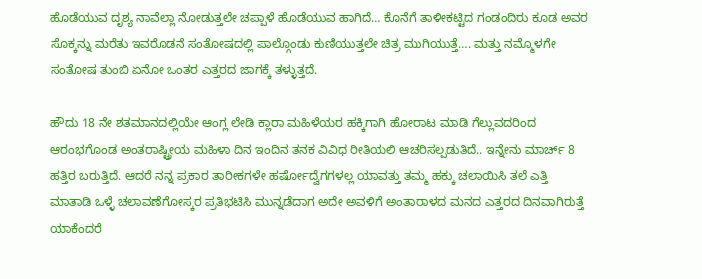ಹೊಡೆಯುವ ದೃಶ್ಯ ನಾವೆಲ್ಲಾ ನೋಡುತ್ತಲೇ ಚಪ್ಪಾಳೆ ಹೊಡೆಯುವ ಹಾಗಿದೆ… ಕೊನೆಗೆ ತಾಳೀಕಟ್ಟಿದ ಗಂಡಂದಿರು ಕೂಡ ಅವರ ಸೊಕ್ಕನ್ನು ಮರೆತು ಇವರೊಡನೆ ಸಂತೋಷದಲ್ಲಿ ಪಾಲ್ಗೊಂಡು ಕುಣಿಯುತ್ತಲೇ ಚಿತ್ರ ಮುಗಿಯುತ್ತೆ…. ಮತ್ತು ನಮ್ಮೊಳಗೇ ಸಂತೋಷ ತುಂಬಿ ಏನೋ ಒಂತರ ಎತ್ತರದ ಜಾಗಕ್ಕೆ ತಳ್ಳುತ್ತದೆ.

ಹೌದು 18 ನೇ ಶತಮಾನದಲ್ಲಿಯೇ ಆಂಗ್ಲ ಲೇಡಿ ಕ್ಲಾರಾ ಮಹಿಳೆಯರ ಹಕ್ಕಿಗಾಗಿ ಹೋರಾಟ ಮಾಡಿ ಗೆಲ್ಲುವದರಿಂದ ಆರಂಭಗೊಂಡ ಅಂತರಾಷ್ಟ್ರೀಯ ಮಹಿಳಾ ದಿನ ಇಂದಿನ ತನಕ ವಿವಿಧ ರೀತಿಯಲಿ ಆಚರಿಸಲ್ಪಡುತಿದೆ.. ಇನ್ನೇನು ಮಾರ್ಚ್ 8 ಹತ್ತಿರ ಬರುತ್ತಿದೆ. ಆದರೆ ನನ್ನ ಪ್ರಕಾರ ತಾರೀಕಗಳೇ ಹರ್ಷೋದ್ವೆಗಗಳಲ್ಲ ಯಾವತ್ತು ತಮ್ಮ ಹಕ್ಕು ಚಲಾಯಿಸಿ ತಲೆ ಎತ್ತಿ ಮಾತಾಡಿ ಒಳ್ಳೆ ಚಲಾವಣೆಗೋಸ್ಕರ ಪ್ರತಿಭಟಿಸಿ ಮುನ್ನಡೆದಾಗ ಅದೇ ಅವಳಿಗೆ ಅಂತಾರಾಳದ ಮನದ ಎತ್ತರದ ದಿನವಾಗಿರುತ್ತೆ ಯಾಕೆಂದರೆ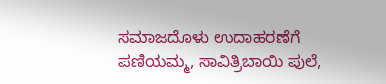ಸಮಾಜದೊಳು ಉದಾಹರಣೆಗೆ
ಪಣಿಯಮ್ಮ, ಸಾವಿತ್ರಿಬಾಯಿ ಪುಲೆ,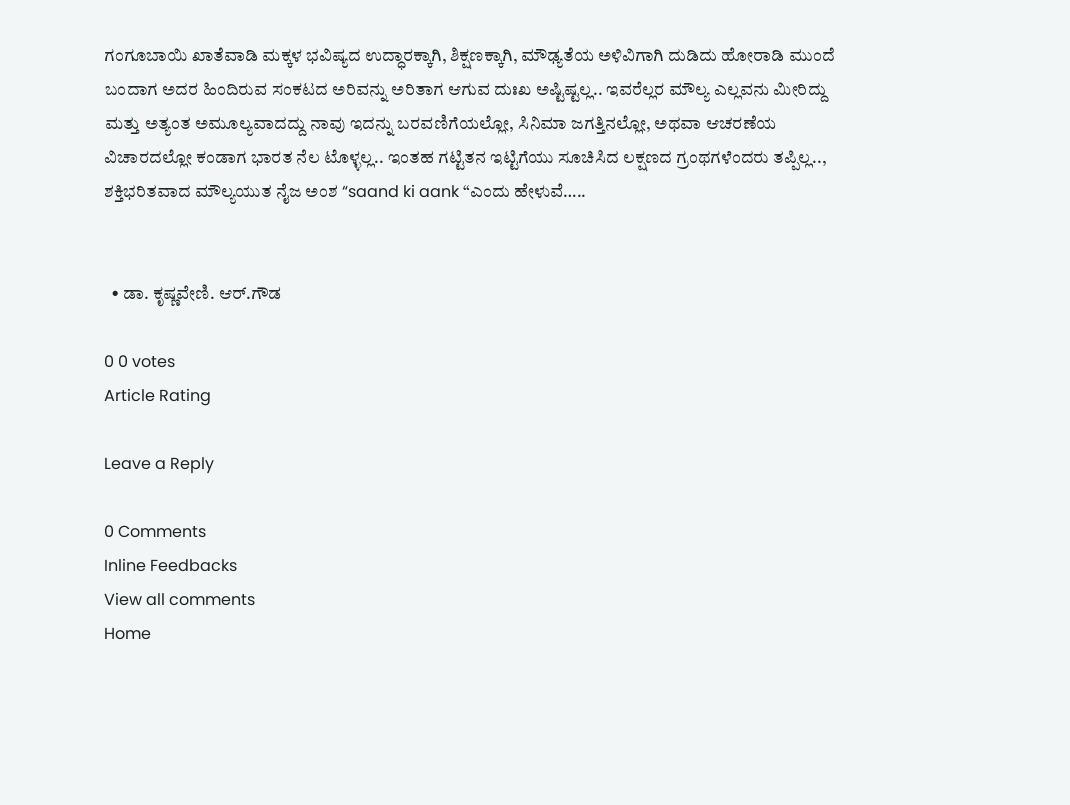ಗಂಗೂಬಾಯಿ ಖಾತೆವಾಡಿ ಮಕ್ಕಳ ಭವಿಷ್ಯದ ಉದ್ಧಾರಕ್ಕಾಗಿ, ಶಿಕ್ಷಣಕ್ಕಾಗಿ, ಮೌಢ್ಯತೆಯ ಅಳಿವಿಗಾಗಿ ದುಡಿದು ಹೋರಾಡಿ ಮುಂದೆ ಬಂದಾಗ ಅದರ ಹಿಂದಿರುವ ಸಂಕಟದ ಅರಿವನ್ನು ಅರಿತಾಗ ಆಗುವ ದುಃಖ ಅಷ್ಟಿಷ್ಟಲ್ಲ.. ಇವರೆಲ್ಲರ ಮೌಲ್ಯ ಎಲ್ಲವನು ಮೀರಿದ್ದು ಮತ್ತು ಅತ್ಯಂತ ಅಮೂಲ್ಯವಾದದ್ದು ನಾವು ಇದನ್ನು ಬರವಣಿಗೆಯಲ್ಲೋ, ಸಿನಿಮಾ ಜಗತ್ತಿನಲ್ಲೋ, ಅಥವಾ ಆಚರಣೆಯ ವಿಚಾರದಲ್ಲೋ ಕಂಡಾಗ ಭಾರತ ನೆಲ ಟೊಳ್ಳಲ್ಲ.. ಇಂತಹ ಗಟ್ಟಿತನ ಇಟ್ಟಿಗೆಯು ಸೂಚಿಸಿದ ಲಕ್ಷಣದ ಗ್ರಂಥಗಳೆಂದರು ತಪ್ಪಿಲ್ಲ.., ಶಕ್ತಿಭರಿತವಾದ ಮೌಲ್ಯಯುತ ನೈಜ ಅಂಶ “saand ki aank “ಎಂದು ಹೇಳುವೆ…..


  • ಡಾ. ಕೃಷ್ಣವೇಣಿ. ಆರ್.ಗೌಡ

0 0 votes
Article Rating

Leave a Reply

0 Comments
Inline Feedbacks
View all comments
Home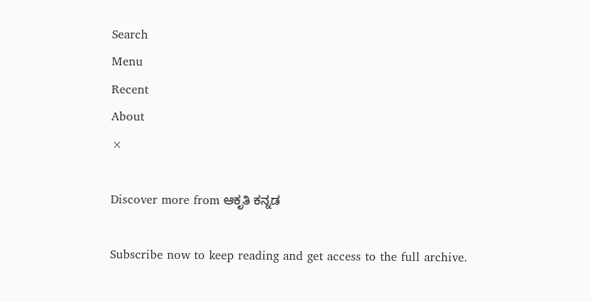Search
Menu
Recent
About
×

Discover more from ಆಕೃತಿ ಕನ್ನಡ

Subscribe now to keep reading and get access to the full archive.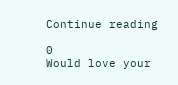Continue reading

0
Would love your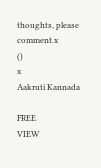thoughts, please comment.x
()
x
Aakruti Kannada

FREE
VIEW